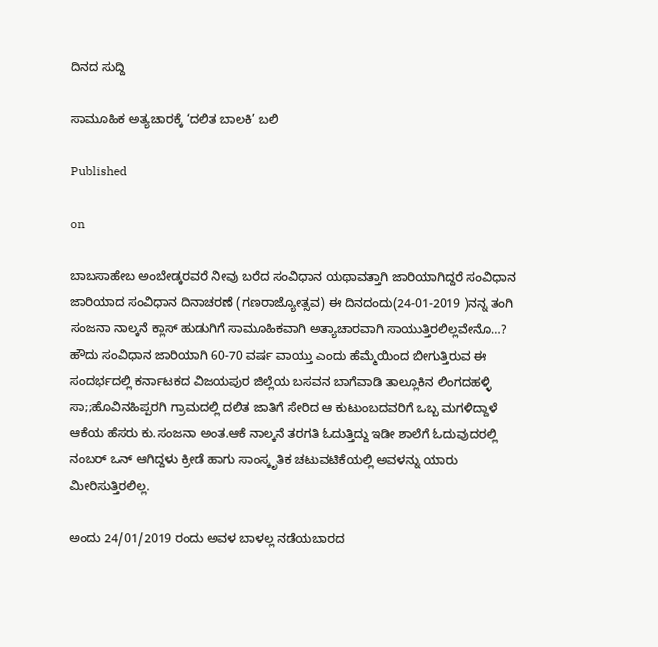ದಿನದ ಸುದ್ದಿ

ಸಾಮೂಹಿಕ ಅತ್ಯಚಾರಕ್ಕೆ ‘ದಲಿತ ಬಾಲಕಿ’ ಬಲಿ

Published

on

ಬಾಬಸಾಹೇಬ ಅಂಬೇಡ್ಕರವರೆ ನೀವು ಬರೆದ ಸಂವಿಧಾನ ಯಥಾವತ್ತಾಗಿ ಜಾರಿಯಾಗಿದ್ದರೆ ಸಂವಿಧಾನ ಜಾರಿಯಾದ ಸಂವಿಧಾನ ದಿನಾಚರಣೆ (ಗಣರಾಜ್ಯೋತ್ಸವ) ಈ ದಿನದಂದು(24-01-2019 )ನನ್ನ ತಂಗಿ ಸಂಜನಾ ನಾಲ್ಕನೆ ಕ್ಲಾಸ್ ಹುಡುಗಿಗೆ ಸಾಮೂಹಿಕವಾಗಿ ಅತ್ಯಾಚಾರವಾಗಿ ಸಾಯುತ್ತಿರಲಿಲ್ಲವೇನೊ…? ಹೌದು ಸಂವಿಧಾನ ಜಾರಿಯಾಗಿ 60-70 ವರ್ಷ ವಾಯ್ತು ಎಂದು ಹೆಮ್ಮೆಯಿಂದ ಬೀಗುತ್ತಿರುವ ಈ ಸಂದರ್ಭದಲ್ಲಿ ಕರ್ನಾಟಕದ ವಿಜಯಪುರ ಜಿಲ್ಲೆಯ ಬಸವನ ಬಾಗೆವಾಡಿ ತಾಲ್ಲೂಕಿನ ಲಿಂಗದಹಳ್ಳಿ ಸಾ;;ಹೊವಿನಹಿಪ್ಪರಗಿ ಗ್ರಾಮದಲ್ಲಿ ದಲಿತ ಜಾತಿಗೆ ಸೇರಿದ ಆ ಕುಟುಂಬದವರಿಗೆ ಒಬ್ಬ ಮಗಳಿದ್ದಾಳೆ ಆಕೆಯ ಹೆಸರು ಕು.ಸಂಜನಾ ಅಂತ.ಆಕೆ ನಾಲ್ಕನೆ ತರಗತಿ ಓದುತ್ತಿದ್ದು ಇಡೀ ಶಾಲೆಗೆ ಓದುವುದರಲ್ಲಿ ನಂಬರ್ ಒನ್ ಆಗಿದ್ದಳು ಕ್ರೀಡೆ ಹಾಗು ಸಾಂಸ್ಕೃತಿಕ ಚಟುವಟಿಕೆಯಲ್ಲಿ ಅವಳನ್ನು ಯಾರು ಮೀರಿಸುತ್ತಿರಲಿಲ್ಲ.

ಅಂದು 24/01/2019 ರಂದು ಅವಳ ಬಾಳಲ್ಲ ನಡೆಯಬಾರದ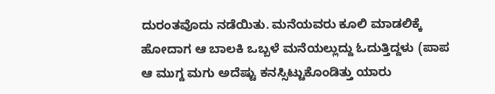ದುರಂತವೊದು ನಡೆಯಿತು. ಮನೆಯವರು ಕೂಲಿ ಮಾಡಲಿಕ್ಕೆ ಹೋದಾಗ ಆ ಬಾಲಕಿ ಒಬ್ಬಳೆ ಮನೆಯಲ್ಲುದ್ದು ಓದುತ್ತಿದ್ದಳು (ಪಾಪ ಆ ಮುಗ್ದ ಮಗು ಅದೆಷ್ಟು ಕನಸ್ಸಿಟ್ಟುಕೊಂಡಿತ್ತು ಯಾರು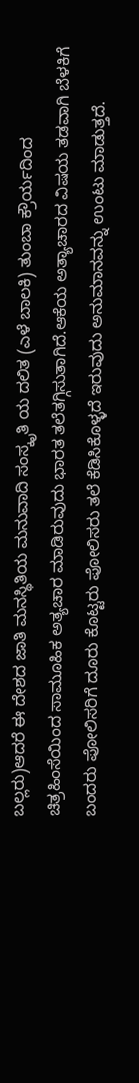ಬಲ್ಲರು)ಆದರೆ ಈ ದೇಶದ ಜಾತಿ ಮನಸ್ಥಿತಿಯ ಮನುವಾದಿ ಸಂಸ್ಕೃತಿ ಯ ದಲಿತ (ಎಳೆ ಬಾಲಕಿ) ತುಂಬಾ ಕ್ರೌರ್ಯದಿಂದ ಚಿತ್ರಹಿಂಸೆಯಿಂದ ಸಾಮೂಹಿಕ ಅತ್ಯಚಾರ ಮಾಡಿರುವುದು ಭಾರತ ತಲೆತಗ್ಗಿಸುತಾಗಿದೆ.ಆಕೆಯ ಅತ್ಯಾಚಾರದ ವಿಷಯ ತಡವಾಗಿ ಬೆಳಕಿಗೆ ಬಂದರು ಪೋಲಿಸರಿಗೆ ದೂರು ಕೊಟ್ಟರು ಪೋಲಿಸರು ತಲೆ ಕೆಡಿಸಿಕೊಳ್ಳದೆ ಇರುವುದು ಅನುಮಾನವನ್ನು ಉಂಟು ಮಾಡುತ್ತದೆ.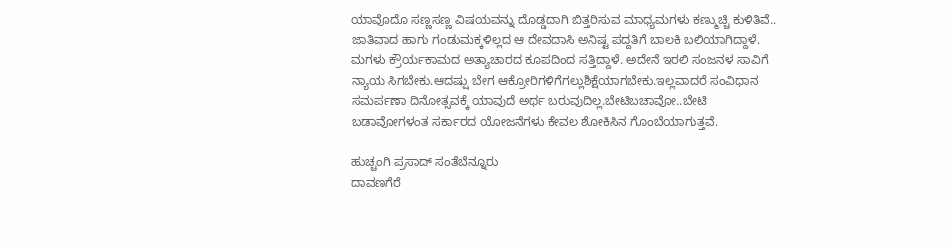ಯಾವೊದೊ ಸಣ್ಣಸಣ್ಣ ವಿಷಯವನ್ನು ದೊಡ್ಡದಾಗಿ ಬಿತ್ತರಿಸುವ ಮಾಧ್ಯಮಗಳು ಕಣ್ಮುಚ್ಚಿ ಕುಳಿತಿವೆ.. ಜಾತಿವಾದ ಹಾಗು ಗಂಡುಮಕ್ಕಳಿಲ್ಲದ ಆ ದೇವದಾಸಿ ಅನಿಷ್ಟ ಪದ್ದತಿಗೆ ಬಾಲಕಿ ಬಲಿಯಾಗಿದ್ದಾಳೆ. ಮಗಳು ಕ್ರೌರ್ಯಕಾಮದ ಅತ್ಯಾಚಾರದ ಕೂಪದಿಂದ ಸತ್ತಿದ್ದಾಳೆ. ಅದೇನೆ ಇರಲಿ ಸಂಜನಳ ಸಾವಿಗೆ ನ್ಯಾಯ ಸಿಗಬೇಕು.ಆದಷ್ಷು ಬೇಗ ಆಕ್ರೋರಿಗಳಿಗೆಗಲ್ಲುಶಿಕ್ಷೆಯಾಗಬೇಕು.ಇಲ್ಲವಾದರೆ ಸಂವಿಧಾನ ಸಮರ್ಪಣಾ ದಿನೋತ್ಸವಕ್ಕೆ ಯಾವುದೆ ಅರ್ಥ ಬರುವುದಿಲ್ಲ.ಬೇಟಿಬಚಾವೋ..ಬೇಟಿ ಬಡಾವೋಗಳಂತ ಸರ್ಕಾರದ ಯೋಜನೆಗಳು ಕೇವಲ ಶೋಕಿಸಿನ ಗೊಂಬೆಯಾಗುತ್ತವೆ.

ಹುಚ್ಚಂಗಿ ಪ್ರಸಾದ್ ಸಂತೆಬೆನ್ನೂರು
ದಾವಣಗೆರೆ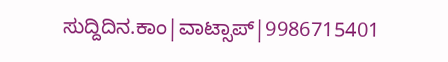ಸುದ್ದಿದಿನ.ಕಾಂ|ವಾಟ್ಸಾಪ್|9986715401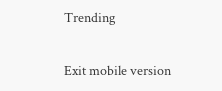Trending

Exit mobile version